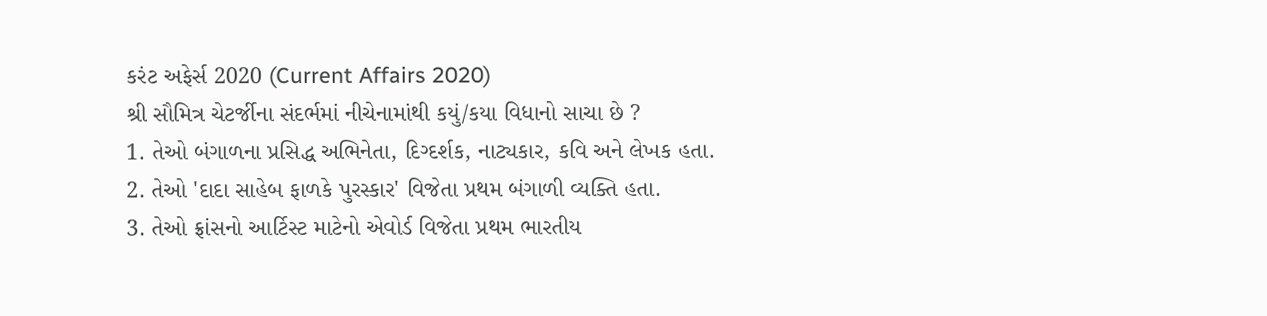કરંટ અફેર્સ 2020 (Current Affairs 2020)
શ્રી સૌમિત્ર ચેટર્જીના સંદર્ભમાં નીચેનામાંથી કયું/કયા વિધાનો સાચા છે ?
1. તેઓ બંગાળના પ્રસિદ્ધ અભિનેતા, દિગ્દર્શક, નાટ્યકાર, કવિ અને લેખક હતા.
2. તેઓ 'દાદા સાહેબ ફાળકે પુરસ્કાર' વિજેતા પ્રથમ બંગાળી વ્યક્તિ હતા.
3. તેઓ ફ્રાંસનો આર્ટિસ્ટ માટેનો એવોર્ડ વિજેતા પ્રથમ ભારતીય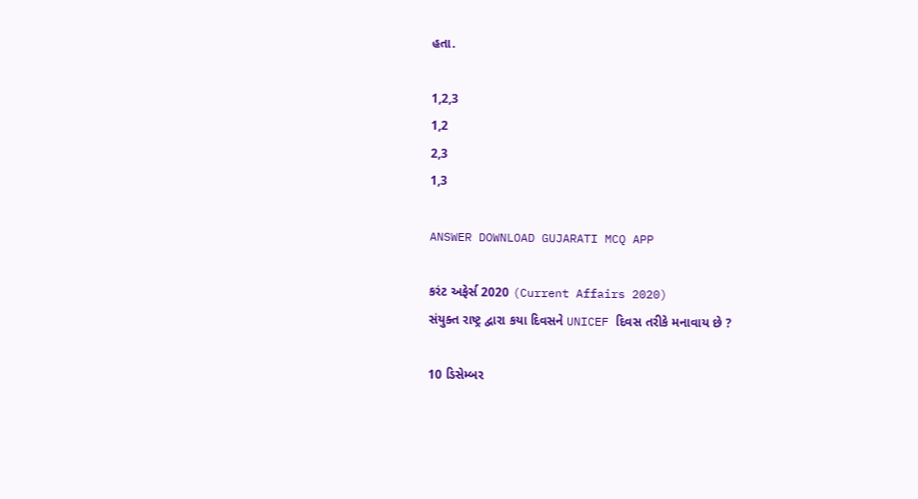હતા.

1,2,3
1,2
2,3
1,3

ANSWER DOWNLOAD GUJARATI MCQ APP

કરંટ અફેર્સ 2020 (Current Affairs 2020)
સંયુક્ત રાષ્ટ્ર દ્વારા કયા દિવસને UNICEF દિવસ તરીકે મનાવાય છે ?

10 ડિસેમ્બર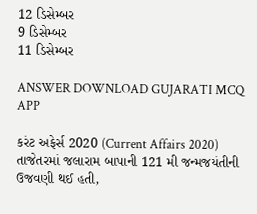12 ડિસેમ્બર
9 ડિસેમ્બર
11 ડિસેમ્બર

ANSWER DOWNLOAD GUJARATI MCQ APP

કરંટ અફેર્સ 2020 (Current Affairs 2020)
તાજેતરમાં જલારામ બાપાની 121 મી જન્મજયંતીની ઉજવણી થઈ હતી,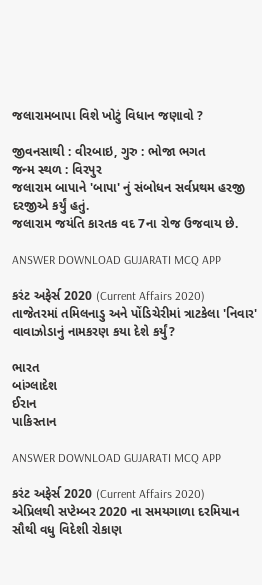જલારામબાપા વિશે ખોટું વિધાન જણાવો ?

જીવનસાથી : વીરબાઇ, ગુરુ : ભોજા ભગત
જન્મ સ્થળ : વિરપુર
જલારામ બાપાને 'બાપા' નું સંબોધન સર્વપ્રથમ હરજી દરજીએ કર્યું હતું.
જલારામ જયંતિ કારતક વદ 7ના રોજ ઉજવાય છે.

ANSWER DOWNLOAD GUJARATI MCQ APP

કરંટ અફેર્સ 2020 (Current Affairs 2020)
તાજેતરમાં તમિલનાડુ અને પોંડિચેરીમાં ત્રાટકેલા 'નિવાર' વાવાઝોડાનું નામકરણ કયા દેશે કર્યું?

ભારત
બાંગ્લાદેશ
ઈરાન
પાકિસ્તાન

ANSWER DOWNLOAD GUJARATI MCQ APP

કરંટ અફેર્સ 2020 (Current Affairs 2020)
એપ્રિલથી સપ્ટેમ્બર 2020 ના સમયગાળા દરમિયાન સૌથી વધુ વિદેશી રોકાણ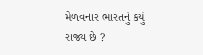મેળવનાર ભારતનું કયું રાજ્ય છે ?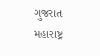ગુજરાત
મહારાષ્ટ્ર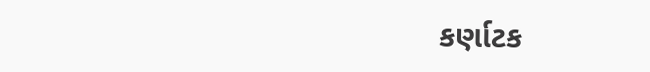કર્ણાટક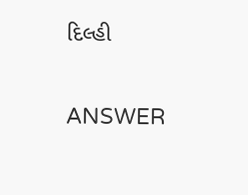દિલ્હી

ANSWER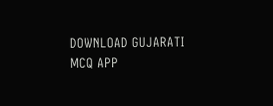DOWNLOAD GUJARATI MCQ APP